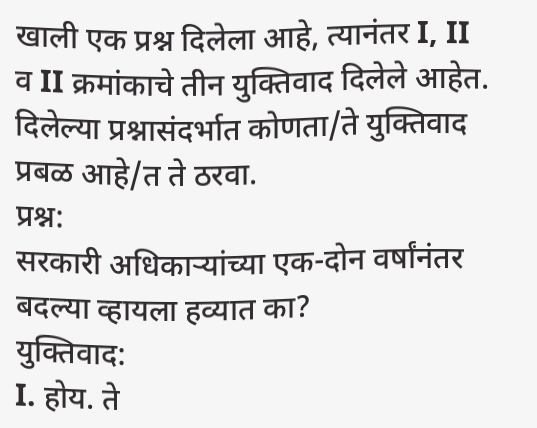खाली एक प्रश्न दिलेला आहे, त्यानंतर I, II व II क्रमांकाचे तीन युक्तिवाद दिलेले आहेत. दिलेल्या प्रश्नासंदर्भात कोणता/ते युक्तिवाद प्रबळ आहे/त ते ठरवा.
प्रश्न:
सरकारी अधिकाऱ्यांच्या एक-दोन वर्षांनंतर बदल्या व्हायला हव्यात का?
युक्तिवाद:
I. होय. ते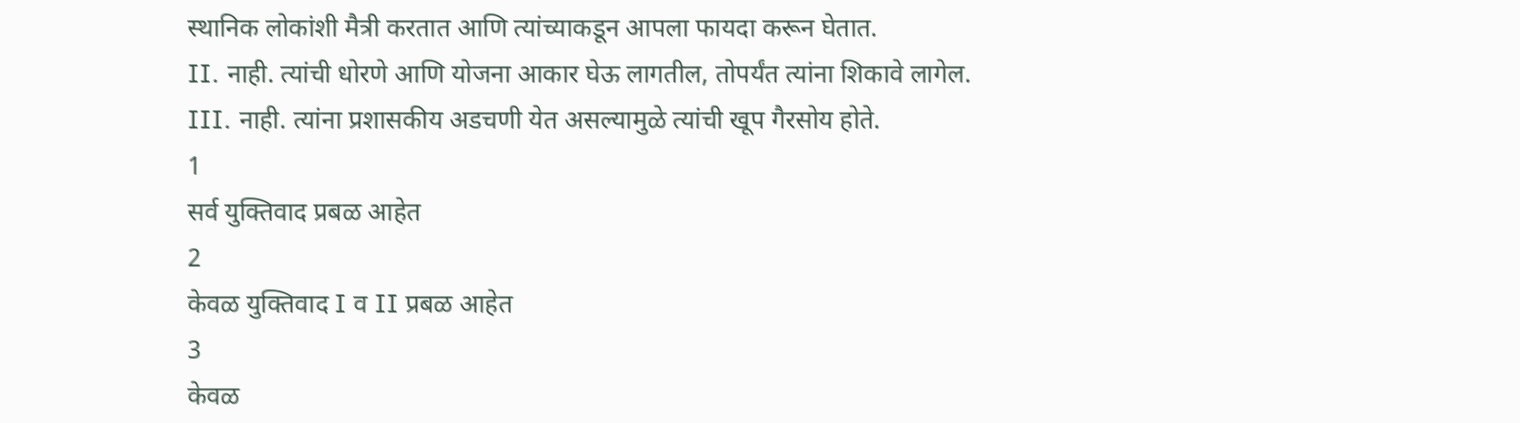स्थानिक लोकांशी मैत्री करतात आणि त्यांच्याकडून आपला फायदा करून घेतात.
II. नाही. त्यांची धोरणे आणि योजना आकार घेऊ लागतील, तोपर्यंत त्यांना शिकावे लागेल.
III. नाही. त्यांना प्रशासकीय अडचणी येत असल्यामुळे त्यांची खूप गैरसोय होते.
1
सर्व युक्तिवाद प्रबळ आहेत
2
केवळ युक्तिवाद I व II प्रबळ आहेत
3
केवळ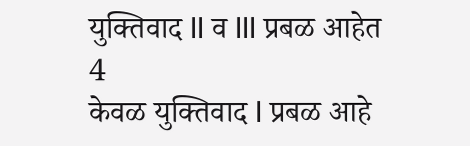युक्तिवाद II व III प्रबळ आहेत
4
केवळ युक्तिवाद I प्रबळ आहे